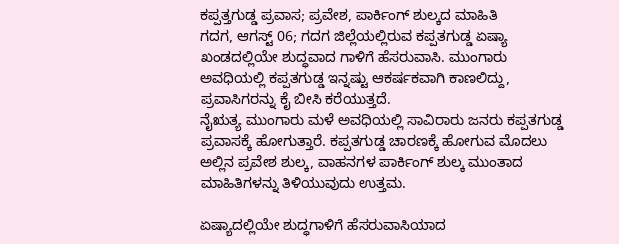ಕಪ್ಪತ್ತಗುಡ್ಡ ಪ್ರವಾಸ; ಪ್ರವೇಶ, ಪಾರ್ಕಿಂಗ್ ಶುಲ್ಕದ ಮಾಹಿತಿ
ಗದಗ, ಆಗಸ್ಟ್ 06; ಗದಗ ಜಿಲ್ಲೆಯಲ್ಲಿರುವ ಕಪ್ಪತಗುಡ್ಡ ಏಷ್ಯಾ ಖಂಡದಲ್ಲಿಯೇ ಶುದ್ಧವಾದ ಗಾಳಿಗೆ ಹೆಸರುವಾಸಿ. ಮುಂಗಾರು ಅವಧಿಯಲ್ಲಿ ಕಪ್ಪತಗುಡ್ಡ ಇನ್ನಷ್ಟು ಆಕರ್ಷಕವಾಗಿ ಕಾಣಲಿದ್ದು, ಪ್ರವಾಸಿಗರನ್ನು ಕೈ ಬೀಸಿ ಕರೆಯುತ್ತದೆ.
ನೈಋತ್ಯ ಮುಂಗಾರು ಮಳೆ ಅವಧಿಯಲ್ಲಿ ಸಾವಿರಾರು ಜನರು ಕಪ್ಪತಗುಡ್ಡ ಪ್ರವಾಸಕ್ಕೆ ಹೋಗುತ್ತಾರೆ. ಕಪ್ಪತಗುಡ್ಡ ಚಾರಣಕ್ಕೆ ಹೋಗುವ ಮೊದಲು ಅಲ್ಲಿನ ಪ್ರವೇಶ ಶುಲ್ಕ, ವಾಹನಗಳ ಪಾರ್ಕಿಂಗ್ ಶುಲ್ಕ ಮುಂತಾದ ಮಾಹಿತಿಗಳನ್ನು ತಿಳಿಯುವುದು ಉತ್ತಮ.

ಏಷ್ಯಾದಲ್ಲಿಯೇ ಶುದ್ಧಗಾಳಿಗೆ ಹೆಸರುವಾಸಿಯಾದ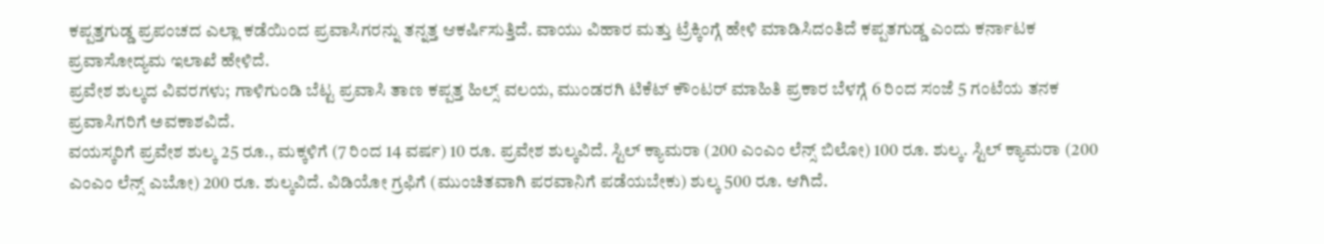ಕಪ್ಪತ್ತಗುಡ್ಡ ಪ್ರಪಂಚದ ಎಲ್ಲಾ ಕಡೆಯಿಂದ ಪ್ರವಾಸಿಗರನ್ನು ತನ್ನತ್ತ ಆಕರ್ಷಿಸುತ್ತಿದೆ. ವಾಯು ವಿಹಾರ ಮತ್ತು ಟ್ರೆಕ್ಕಿಂಗ್ಗೆ ಹೇಳಿ ಮಾಡಿಸಿದಂತಿದೆ ಕಪ್ಪತಗುಡ್ಡ ಎಂದು ಕರ್ನಾಟಕ ಪ್ರವಾಸೋದ್ಯಮ ಇಲಾಖೆ ಹೇಳಿದೆ.
ಪ್ರವೇಶ ಶುಲ್ಕದ ವಿವರಗಳು; ಗಾಳಿಗುಂಡಿ ಬೆಟ್ಟ ಪ್ರವಾಸಿ ತಾಣ ಕಪ್ಪತ್ತ ಹಿಲ್ಸ್ ವಲಯ, ಮುಂಡರಗಿ ಟಿಕೆಟ್ ಕೌಂಟರ್ ಮಾಹಿತಿ ಪ್ರಕಾರ ಬೆಳಗ್ಗೆ 6 ರಿಂದ ಸಂಜೆ 5 ಗಂಟೆಯ ತನಕ ಪ್ರವಾಸಿಗರಿಗೆ ಅವಕಾಶವಿದೆ.
ವಯಸ್ಕರಿಗೆ ಪ್ರವೇಶ ಶುಲ್ಕ 25 ರೂ., ಮಕ್ಕಳಿಗೆ (7 ರಿಂದ 14 ವರ್ಷ) 10 ರೂ. ಪ್ರವೇಶ ಶುಲ್ಕವಿದೆ. ಸ್ಟಿಲ್ ಕ್ಯಾಮರಾ (200 ಎಂಎಂ ಲೆನ್ಸ್ ಬಿಲೋ) 100 ರೂ. ಶುಲ್ಕ. ಸ್ಟಿಲ್ ಕ್ಯಾಮರಾ (200 ಎಂಎಂ ಲೆನ್ಸ್ ಎಬೋ) 200 ರೂ. ಶುಲ್ಕವಿದೆ. ವಿಡಿಯೋ ಗ್ರಫಿಗೆ (ಮುಂಚಿತವಾಗಿ ಪರವಾನಿಗೆ ಪಡೆಯಬೇಕು) ಶುಲ್ಕ 500 ರೂ. ಆಗಿದೆ.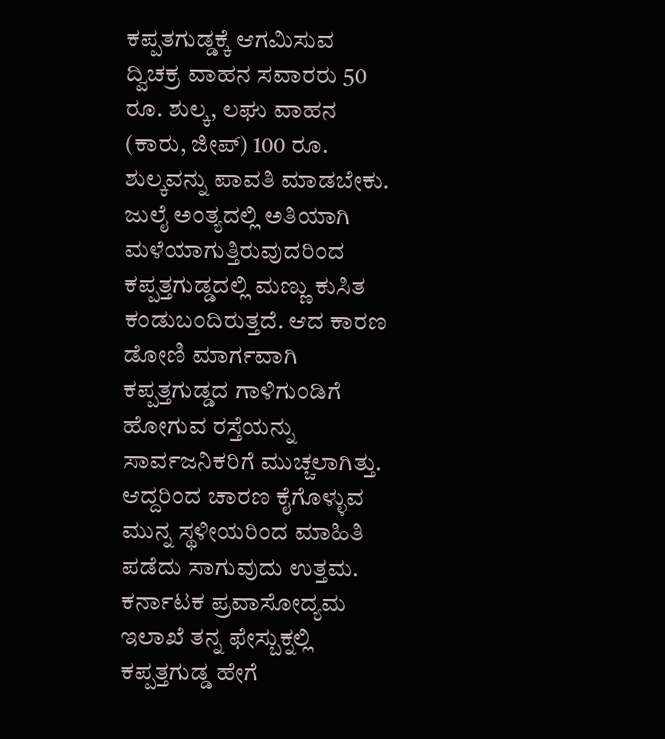ಕಪ್ಪತಗುಡ್ಡಕ್ಕೆ ಆಗಮಿಸುವ ದ್ವಿಚಕ್ರ ವಾಹನ ಸವಾರರು 50 ರೂ. ಶುಲ್ಕ, ಲಘು ವಾಹನ (ಕಾರು, ಜೀಪ್) 100 ರೂ. ಶುಲ್ಕವನ್ನು ಪಾವತಿ ಮಾಡಬೇಕು.
ಜುಲೈ ಅಂತ್ಯದಲ್ಲಿ ಅತಿಯಾಗಿ ಮಳೆಯಾಗುತ್ತಿರುವುದರಿಂದ ಕಪ್ಪತ್ತಗುಡ್ಡದಲ್ಲಿ ಮಣ್ಣು ಕುಸಿತ ಕಂಡುಬಂದಿರುತ್ತದೆ. ಆದ ಕಾರಣ ಡೋಣಿ ಮಾರ್ಗವಾಗಿ ಕಪ್ಪತ್ತಗುಡ್ಡದ ಗಾಳಿಗುಂಡಿಗೆ ಹೋಗುವ ರಸ್ತೆಯನ್ನು ಸಾರ್ವಜನಿಕರಿಗೆ ಮುಚ್ಚಲಾಗಿತ್ತು. ಆದ್ದರಿಂದ ಚಾರಣ ಕೈಗೊಳ್ಳುವ ಮುನ್ನ ಸ್ಥಳೀಯರಿಂದ ಮಾಹಿತಿ ಪಡೆದು ಸಾಗುವುದು ಉತ್ತಮ.
ಕರ್ನಾಟಕ ಪ್ರವಾಸೋದ್ಯಮ ಇಲಾಖೆ ತನ್ನ ಫೇಸ್ಬುಕ್ನಲ್ಲಿ ಕಪ್ಪತ್ತಗುಡ್ಡ ಹೇಗೆ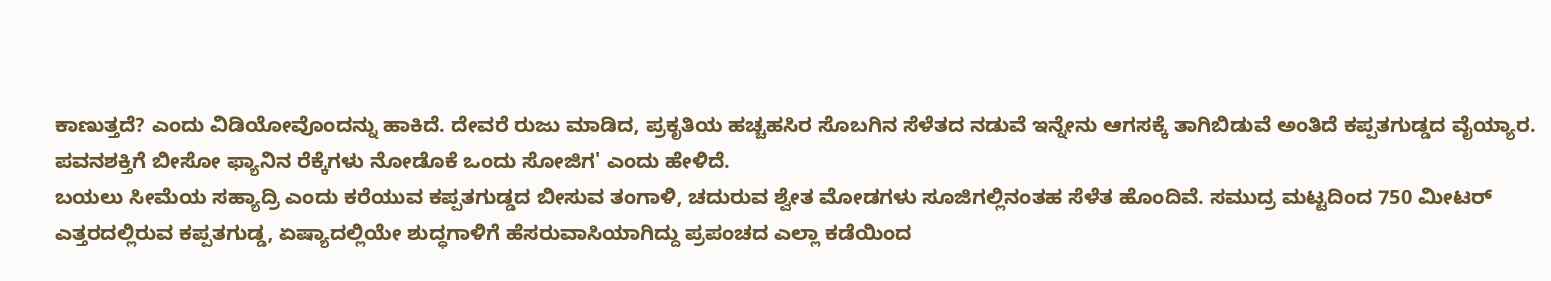ಕಾಣುತ್ತದೆ? ಎಂದು ವಿಡಿಯೋವೊಂದನ್ನು ಹಾಕಿದೆ. ದೇವರೆ ರುಜು ಮಾಡಿದ, ಪ್ರಕೃತಿಯ ಹಚ್ಚಹಸಿರ ಸೊಬಗಿನ ಸೆಳೆತದ ನಡುವೆ ಇನ್ನೇನು ಆಗಸಕ್ಕೆ ತಾಗಿಬಿಡುವೆ ಅಂತಿದೆ ಕಪ್ಪತಗುಡ್ಡದ ವೈಯ್ಯಾರ. ಪವನಶಕ್ತಿಗೆ ಬೀಸೋ ಫ್ಯಾನಿನ ರೆಕ್ಕೆಗಳು ನೋಡೊಕೆ ಒಂದು ಸೋಜಿಗ' ಎಂದು ಹೇಳಿದೆ.
ಬಯಲು ಸೀಮೆಯ ಸಹ್ಯಾದ್ರಿ ಎಂದು ಕರೆಯುವ ಕಪ್ಪತಗುಡ್ಡದ ಬೀಸುವ ತಂಗಾಳಿ, ಚದುರುವ ಶ್ವೇತ ಮೋಡಗಳು ಸೂಜಿಗಲ್ಲಿನಂತಹ ಸೆಳೆತ ಹೊಂದಿವೆ. ಸಮುದ್ರ ಮಟ್ಟದಿಂದ 750 ಮೀಟರ್ ಎತ್ತರದಲ್ಲಿರುವ ಕಪ್ಪತಗುಡ್ಡ, ಏಷ್ಯಾದಲ್ಲಿಯೇ ಶುದ್ಧಗಾಳಿಗೆ ಹೆಸರುವಾಸಿಯಾಗಿದ್ದು ಪ್ರಪಂಚದ ಎಲ್ಲಾ ಕಡೆಯಿಂದ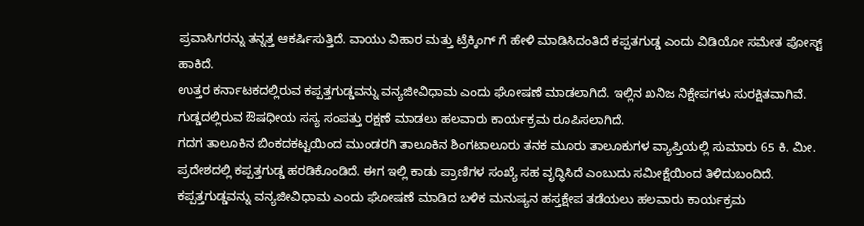ಪ್ರವಾಸಿಗರನ್ನು ತನ್ನತ್ತ ಆಕರ್ಷಿಸುತ್ತಿದೆ. ವಾಯು ವಿಹಾರ ಮತ್ತು ಟ್ರೆಕ್ಕಿಂಗ್ ಗೆ ಹೇಳಿ ಮಾಡಿಸಿದಂತಿದೆ ಕಪ್ಪತಗುಡ್ಡ ಎಂದು ವಿಡಿಯೋ ಸಮೇತ ಪೋಸ್ಟ್ ಹಾಕಿದೆ.
ಉತ್ತರ ಕರ್ನಾಟಕದಲ್ಲಿರುವ ಕಪ್ಪತ್ತಗುಡ್ಡವನ್ನು ವನ್ಯಜೀವಿಧಾಮ ಎಂದು ಘೋಷಣೆ ಮಾಡಲಾಗಿದೆ. ಇಲ್ಲಿನ ಖನಿಜ ನಿಕ್ಷೇಪಗಳು ಸುರಕ್ಷಿತವಾಗಿವೆ. ಗುಡ್ಡದಲ್ಲಿರುವ ಔಷಧೀಯ ಸಸ್ಯ ಸಂಪತ್ತು ರಕ್ಷಣೆ ಮಾಡಲು ಹಲವಾರು ಕಾರ್ಯಕ್ರಮ ರೂಪಿಸಲಾಗಿದೆ.
ಗದಗ ತಾಲೂಕಿನ ಬಿಂಕದಕಟ್ಟಯಿಂದ ಮುಂಡರಗಿ ತಾಲೂಕಿನ ಶಿಂಗಟಾಲೂರು ತನಕ ಮೂರು ತಾಲೂಕುಗಳ ವ್ಯಾಪ್ತಿಯಲ್ಲಿ ಸುಮಾರು 65 ಕಿ. ಮೀ. ಪ್ರದೇಶದಲ್ಲಿ ಕಪ್ಪತ್ತಗುಡ್ಡ ಹರಡಿಕೊಂಡಿದೆ. ಈಗ ಇಲ್ಲಿ ಕಾಡು ಪ್ರಾಣಿಗಳ ಸಂಖ್ಯೆ ಸಹ ವೃದ್ಧಿಸಿದೆ ಎಂಬುದು ಸಮೀಕ್ಷೆಯಿಂದ ತಿಳಿದುಬಂದಿದೆ.
ಕಪ್ಪತ್ತಗುಡ್ಡವನ್ನು ವನ್ಯಜೀವಿಧಾಮ ಎಂದು ಘೋಷಣೆ ಮಾಡಿದ ಬಳಿಕ ಮನುಷ್ಯನ ಹಸ್ತಕ್ಷೇಪ ತಡೆಯಲು ಹಲವಾರು ಕಾರ್ಯಕ್ರಮ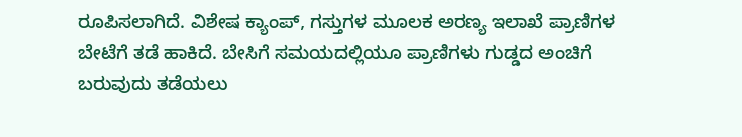ರೂಪಿಸಲಾಗಿದೆ. ವಿಶೇಷ ಕ್ಯಾಂಪ್, ಗಸ್ತುಗಳ ಮೂಲಕ ಅರಣ್ಯ ಇಲಾಖೆ ಪ್ರಾಣಿಗಳ ಬೇಟೆಗೆ ತಡೆ ಹಾಕಿದೆ. ಬೇಸಿಗೆ ಸಮಯದಲ್ಲಿಯೂ ಪ್ರಾಣಿಗಳು ಗುಡ್ಡದ ಅಂಚಿಗೆ ಬರುವುದು ತಡೆಯಲು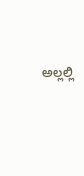ಅಲ್ಲಲ್ಲಿ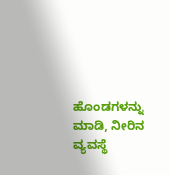ಹೊಂಡಗಳನ್ನು ಮಾಡಿ, ನೀರಿನ ವ್ಯವಸ್ಥೆ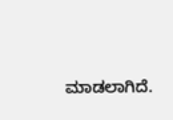ಮಾಡಲಾಗಿದೆ.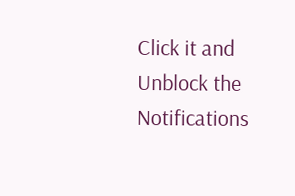Click it and Unblock the Notifications